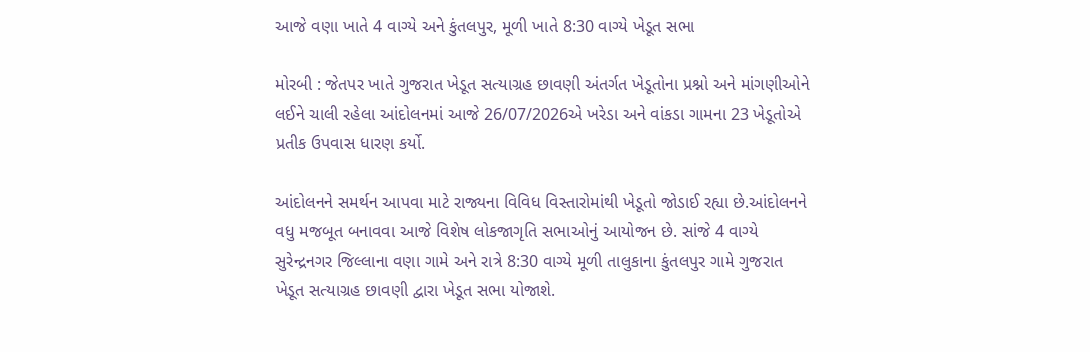આજે વણા ખાતે 4 વાગ્યે અને કુંતલપુર, મૂળી ખાતે 8:30 વાગ્યે ખેડૂત સભા

મોરબી : જેતપર ખાતે ગુજરાત ખેડૂત સત્યાગ્રહ છાવણી અંતર્ગત ખેડૂતોના પ્રશ્નો અને માંગણીઓને લઈને ચાલી રહેલા આંદોલનમાં આજે 26/07/2026એ ખરેડા અને વાંકડા ગામના 23 ખેડૂતોએ પ્રતીક ઉપવાસ ધારણ કર્યો.

આંદોલનને સમર્થન આપવા માટે રાજ્યના વિવિધ વિસ્તારોમાંથી ખેડૂતો જોડાઈ રહ્યા છે.આંદોલનને વધુ મજબૂત બનાવવા આજે વિશેષ લોકજાગૃતિ સભાઓનું આયોજન છે. સાંજે 4 વાગ્યે સુરેન્દ્રનગર જિલ્લાના વણા ગામે અને રાત્રે 8:30 વાગ્યે મૂળી તાલુકાના કુંતલપુર ગામે ગુજરાત ખેડૂત સત્યાગ્રહ છાવણી દ્વારા ખેડૂત સભા યોજાશે.